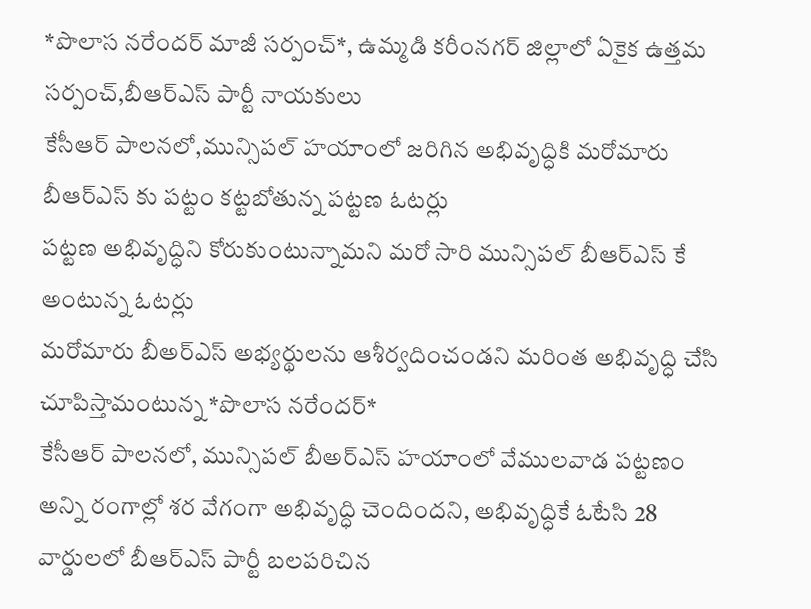*పొలాస నరేందర్ మాజీ సర్పంచ్*, ఉమ్మడి కరీంనగర్ జిల్లాలో ఏకైక ఉత్తమ సర్పంచ్,బీఆర్ఎస్ పార్టీ నాయకులు
కేసీఆర్ పాలనలో,మున్సిపల్ హయాంలో జరిగిన అభివృద్ధికి మరోమారు బీఆర్ఎస్ కు పట్టం కట్టబోతున్న పట్టణ ఓటర్లు
పట్టణ అభివృద్ధిని కోరుకుంటున్నామని మరో సారి మున్సిపల్ బీఆర్ఎస్ కే అంటున్న ఓటర్లు
మరోమారు బీఅర్ఎస్ అభ్యర్థులను ఆశీర్వదించండని మరింత అభివృద్ధి చేసి చూపిస్తామంటున్న *పొలాస నరేందర్*
కేసీఆర్ పాలనలో, మున్సిపల్ బీఅర్ఎస్ హయాంలో వేములవాడ పట్టణం అన్ని రంగాల్లో శర వేగంగా అభివృద్ధి చెందిందని, అభివృద్ధికే ఓటేసి 28 వార్డులలో బీఆర్ఎస్ పార్టీ బలపరిచిన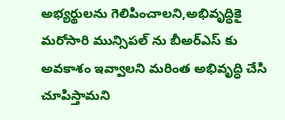అభ్యర్థులను గెలిపించాలని,అభివృద్ధికై మరోసారి మున్సిపల్ ను బీఅర్ఎస్ కు అవకాశం ఇవ్వాలని మరింత అభివృద్ధి చేసి చూపిస్తామని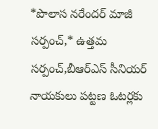*పొలాస నరేందర్ మాజీ సర్పంచ్,* ఉత్తమ సర్పంచ్,బీఆర్ఎస్ సీనియర్ నాయకులు పట్టణ ఓటర్లకు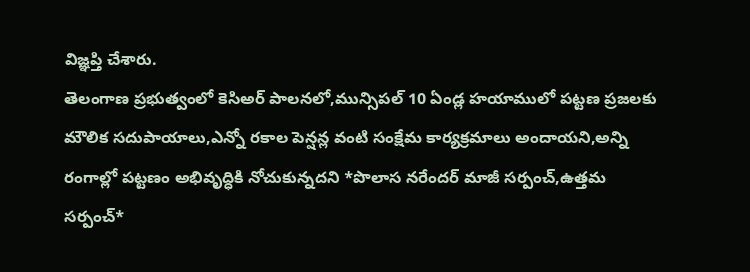విజ్ఞప్తి చేశారు.
తెలంగాణ ప్రభుత్వంలో కెసిఅర్ పాలనలో,మున్సిపల్ 10 ఏండ్ల హయాములో పట్టణ ప్రజలకు మౌలిక సదుపాయాలు,ఎన్నో రకాల పెన్షన్ల వంటి సంక్షేమ కార్యక్రమాలు అందాయని,అన్ని రంగాల్లో పట్టణం అభివృద్ధికి నోచుకున్నదని *పొలాస నరేందర్ మాజీ సర్పంచ్,ఉత్తమ సర్పంచ్*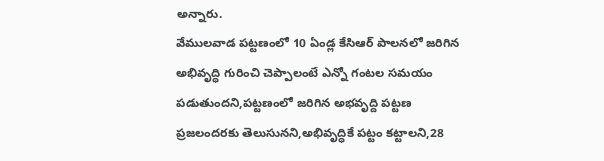అన్నారు.
వేములవాడ పట్టణంలో 10 ఏండ్ల కేసిఆర్ పాలనలో జరిగిన అభివృద్ధి గురించి చెప్పాలంటే ఎన్నో గంటల సమయం పడుతుందని,పట్టణంలో జరిగిన అభవృద్ది పట్టణ ప్రజలందరకు తెలుసునని,అభివృద్ధికే పట్టం కట్టాలని,28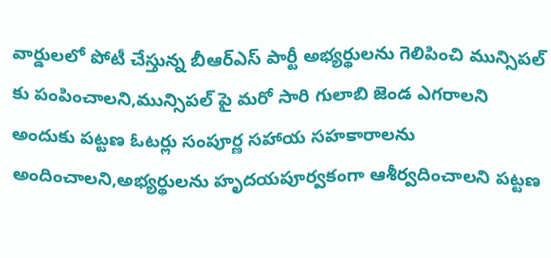వార్డులలో పోటీ చేస్తున్న బీఆర్ఎస్ పార్టీ అభ్యర్థులను గెలిపించి మున్సిపల్ కు పంపించాలని,మున్సిపల్ పై మరో సారి గులాబి జెండ ఎగరాలని అందుకు పట్టణ ఓటర్లు సంపూర్ణ సహాయ సహకారాలను అందించాలని,అభ్యర్థులను హృదయపూర్వకంగా ఆశీర్వదించాలని పట్టణ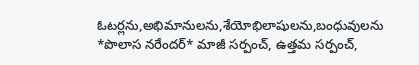ఓటర్లను,అభిమానులను,శేయోభిలాషులను,బంధువులను *పొలాస నరేందర్* మాజీ సర్పంచ్, ఉత్తమ సర్పంచ్,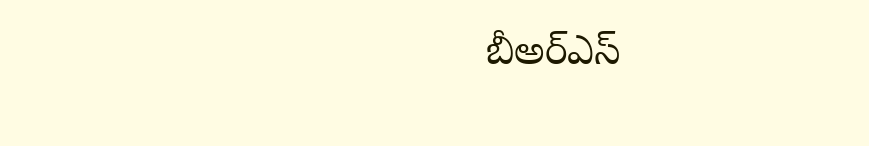బీఅర్ఎస్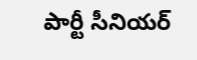పార్టీ సీనియర్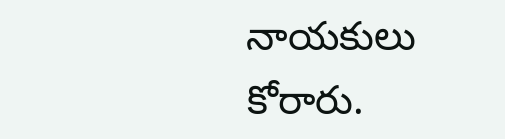నాయకులు కోరారు.